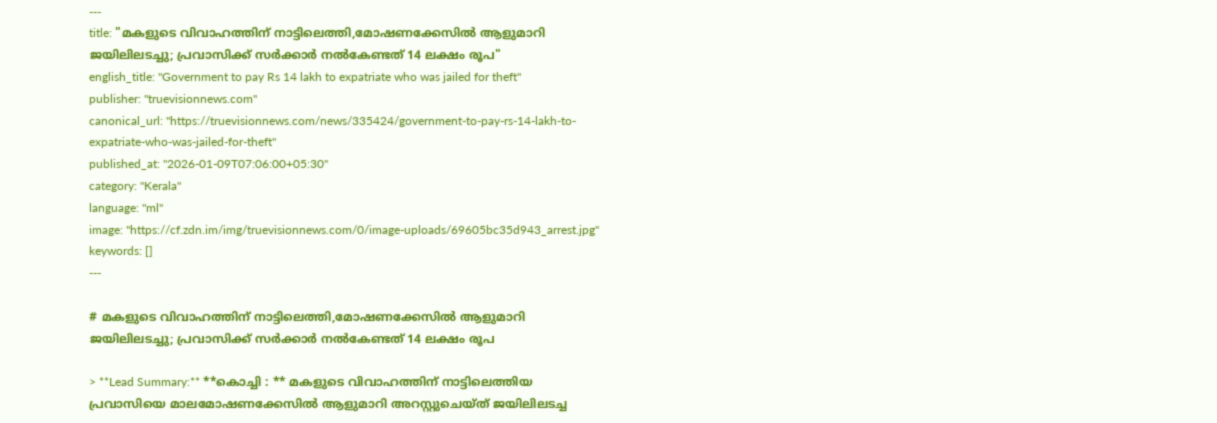---
title: "മകളുടെ വിവാഹത്തിന് നാട്ടിലെത്തി,മോഷണക്കേസിൽ ആളുമാറി ജയിലിലടച്ചു; പ്രവാസിക്ക് സർക്കാർ നൽകേണ്ടത് 14 ലക്ഷം രൂപ"
english_title: "Government to pay Rs 14 lakh to expatriate who was jailed for theft"
publisher: "truevisionnews.com"
canonical_url: "https://truevisionnews.com/news/335424/government-to-pay-rs-14-lakh-to-expatriate-who-was-jailed-for-theft"
published_at: "2026-01-09T07:06:00+05:30"
category: "Kerala"
language: "ml"
image: "https://cf.zdn.im/img/truevisionnews.com/0/image-uploads/69605bc35d943_arrest.jpg"
keywords: []
---

# മകളുടെ വിവാഹത്തിന് നാട്ടിലെത്തി,മോഷണക്കേസിൽ ആളുമാറി ജയിലിലടച്ചു; പ്രവാസിക്ക് സർക്കാർ നൽകേണ്ടത് 14 ലക്ഷം രൂപ

> **Lead Summary:** **കൊച്ചി : ** മകളുടെ വിവാഹത്തിന് നാട്ടിലെത്തിയ പ്രവാസിയെ മാലമോഷണക്കേസില്‍ ആളുമാറി അറസ്റ്റുചെയ്ത് ജയിലിലടച്ച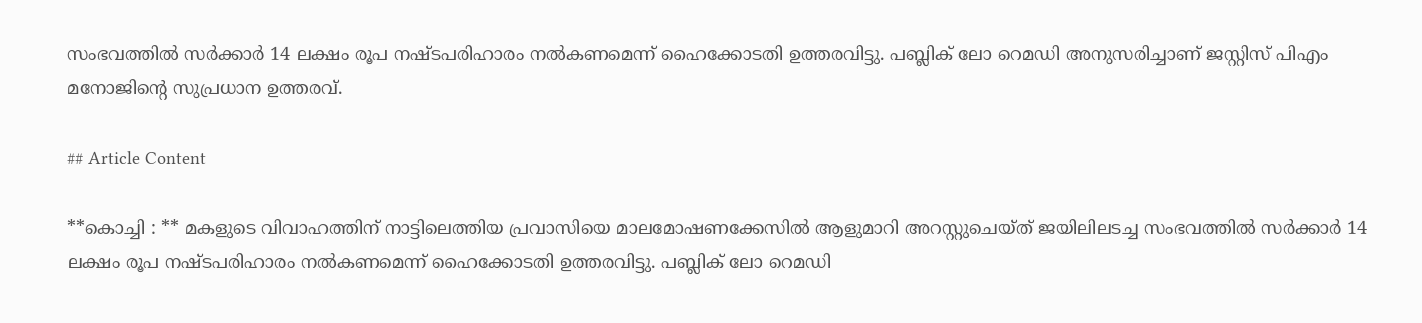സംഭവത്തില്‍ സര്‍ക്കാര്‍ 14 ലക്ഷം രൂപ നഷ്ടപരിഹാരം നല്‍കണമെന്ന് ഹൈക്കോടതി ഉത്തരവിട്ടു. പബ്ലിക് ലോ റെമഡി അനുസരിച്ചാണ് ജസ്റ്റിസ് പിഎം മനോജിന്റെ സുപ്രധാന ഉത്തരവ്.

## Article Content

**കൊച്ചി : ** മകളുടെ വിവാഹത്തിന് നാട്ടിലെത്തിയ പ്രവാസിയെ മാലമോഷണക്കേസില്‍ ആളുമാറി അറസ്റ്റുചെയ്ത് ജയിലിലടച്ച സംഭവത്തില്‍ സര്‍ക്കാര്‍ 14 ലക്ഷം രൂപ നഷ്ടപരിഹാരം നല്‍കണമെന്ന് ഹൈക്കോടതി ഉത്തരവിട്ടു. പബ്ലിക് ലോ റെമഡി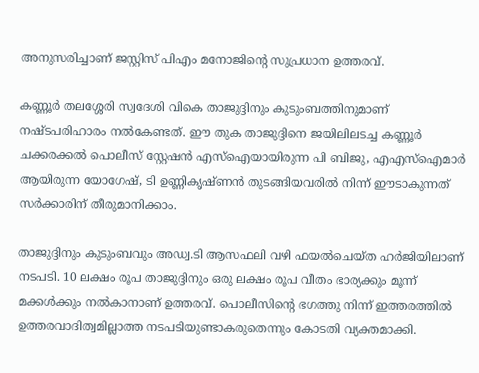അനുസരിച്ചാണ് ജസ്റ്റിസ് പിഎം മനോജിന്റെ സുപ്രധാന ഉത്തരവ്.

കണ്ണൂര്‍ തലശ്ശേരി സ്വദേശി വികെ താജുദ്ദിനും കുടുംബത്തിനുമാണ് നഷ്ടപരിഹാരം നല്‍കേണ്ടത്. ഈ തുക താജുദ്ദിനെ ജയിലിലടച്ച കണ്ണൂര്‍ ചക്കരക്കല്‍ പൊലീസ് സ്റ്റേഷന്‍ എസ്‌ഐയായിരുന്ന പി ബിജു, എഎസ്‌ഐമാര്‍ ആയിരുന്ന യോഗേഷ്, ടി ഉണ്ണികൃഷ്ണന്‍ തുടങ്ങിയവരില്‍ നിന്ന് ഈടാകുന്നത് സർക്കാരിന് തീരുമാനിക്കാം.

താജുദ്ദിനും കുടുംബവും അഡ്വ.ടി ആസഫലി വഴി ഫയല്‍ചെയ്ത ഹര്‍ജിയിലാണ് നടപടി. 10 ലക്ഷം രൂപ താജുദ്ദിനും ഒരു ലക്ഷം രൂപ വീതം ഭാര്യക്കും മൂന്ന് മക്കള്‍ക്കും നല്‍കാനാണ് ഉത്തരവ്. പൊലീസിന്റെ ഭഗത്തു നിന്ന് ഇത്തരത്തില്‍ ഉത്തരവാദിത്വമില്ലാത്ത നടപടിയുണ്ടാകരുതെന്നും കോടതി വ്യക്തമാക്കി.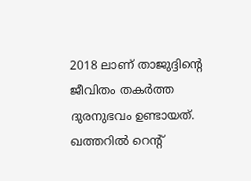2018 ലാണ് താജുദ്ദിന്റെ ജീവിതം തകര്‍ത്ത ദുരനുഭവം ഉണ്ടായത്. ഖത്തറില്‍ റെൻ്റ്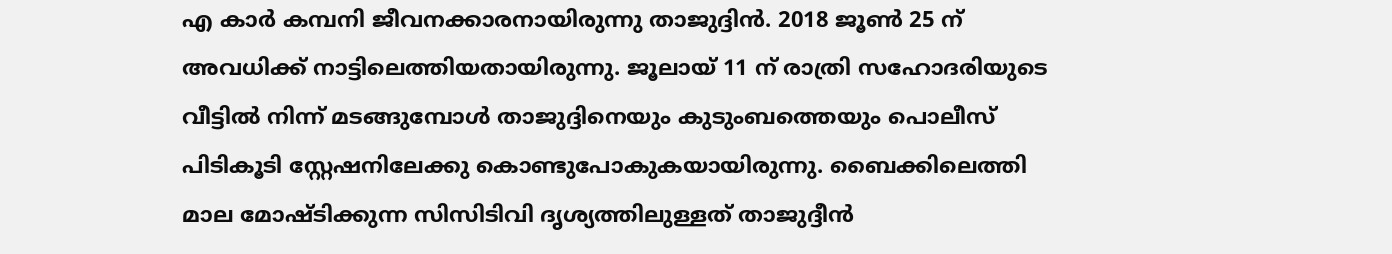എ കാര്‍ കമ്പനി ജീവനക്കാരനായിരുന്നു താജുദ്ദിൻ. 2018 ജൂണ്‍ 25 ന് അവധിക്ക് നാട്ടിലെത്തിയതായിരുന്നു. ജൂലായ് 11 ന് രാത്രി സഹോദരിയുടെ വീട്ടില്‍ നിന്ന് മടങ്ങുമ്പോള്‍ താജുദ്ദിനെയും കുടുംബത്തെയും പൊലീസ് പിടികൂടി സ്റ്റേഷനിലേക്കു കൊണ്ടുപോകുകയായിരുന്നു. ബൈക്കിലെത്തി മാല മോഷ്ടിക്കുന്ന സിസിടിവി ദൃശ്യത്തിലുള്ളത് താജുദ്ദീൻ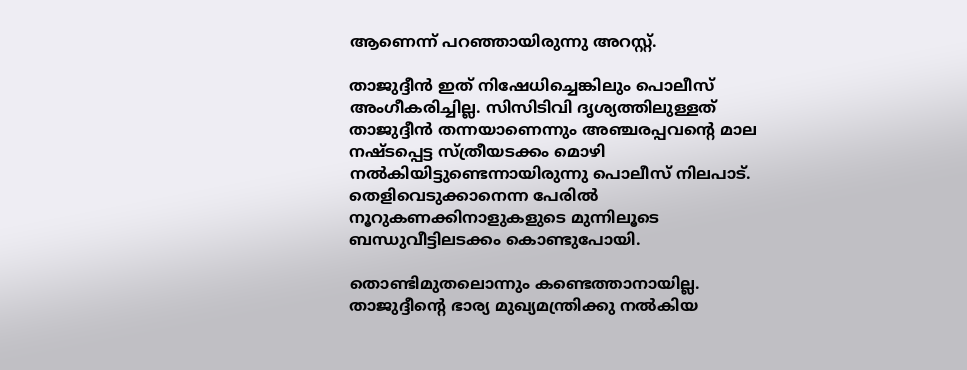ആണെന്ന് പറഞ്ഞായിരുന്നു അറസ്റ്റ്.

താജുദ്ദീൻ ഇത് നിഷേധിച്ചെങ്കിലും പൊലീസ് അംഗീകരിച്ചില്ല. സിസിടിവി ദൃശ്യത്തിലുള്ളത് താജുദ്ദീൻ തന്നയാണെന്നും അഞ്ചരപ്പവന്റെ മാല നഷ്ടപ്പെട്ട സ്ത്രീയടക്കം മൊഴി നൽകിയിട്ടുണ്ടെന്നായിരുന്നു പൊലീസ് നിലപാട്. തെളിവെടുക്കാനെന്ന പേരിൽ നൂറുകണക്കിനാളുകളുടെ മുന്നിലൂടെ ബന്ധുവീട്ടിലടക്കം കൊണ്ടുപോയി.

തൊണ്ടിമുതലൊന്നും കണ്ടെത്താനായില്ല. താജുദ്ദീന്റെ ഭാര്യ മുഖ്യമന്ത്രിക്കു നൽകിയ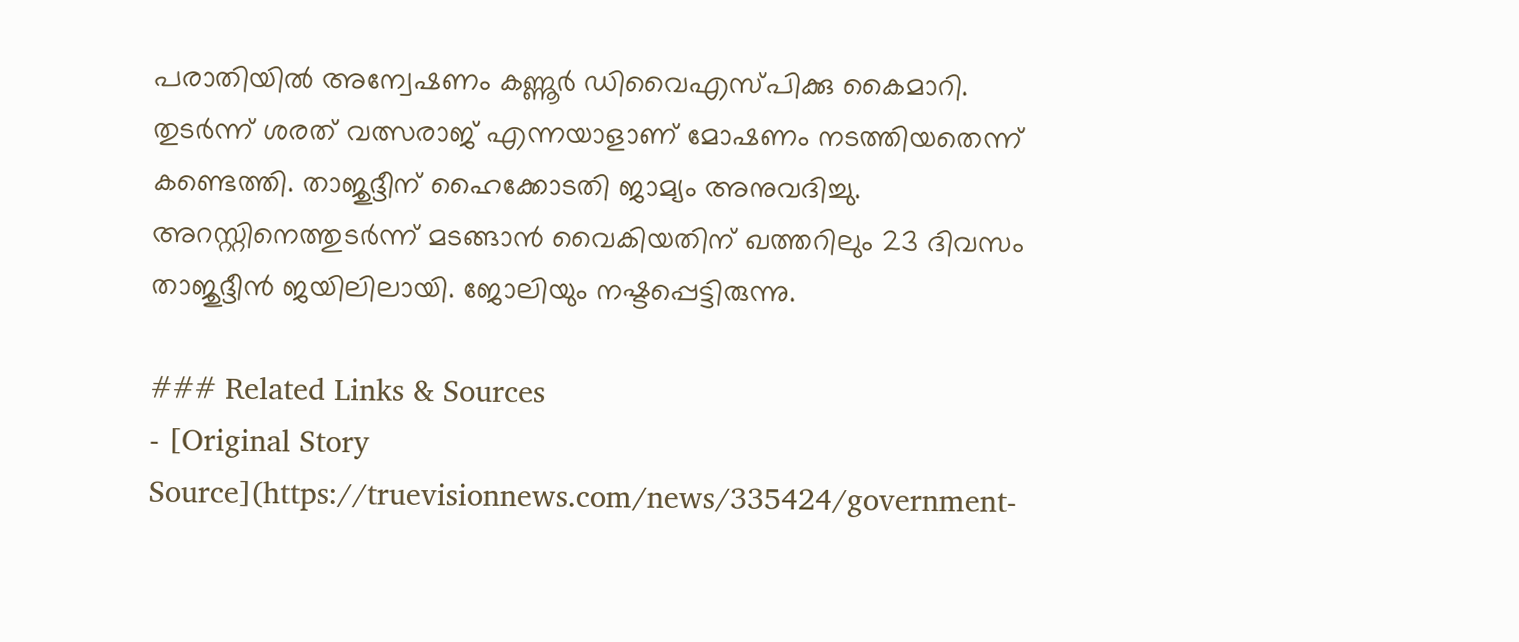പരാതിയിൽ അന്വേഷണം കണ്ണൂർ ഡിവൈഎസ്‌പിക്കു കൈമാറി. തുടർന്ന് ശരത് വത്സരാജ് എന്നയാളാണ് മോഷണം നടത്തിയതെന്ന് കണ്ടെത്തി. താജുദ്ദീന് ഹൈക്കോടതി ജാമ്യം അനുവദിച്ചു. അറസ്റ്റിനെത്തുടർന്ന് മടങ്ങാൻ വൈകിയതിന് ഖത്തറിലും 23 ദിവസം താജുദ്ദീൻ ജയിലിലായി. ജോലിയും നഷ്ടപ്പെട്ടിരുന്നു.

### Related Links & Sources
- [Original Story Source](https://truevisionnews.com/news/335424/government-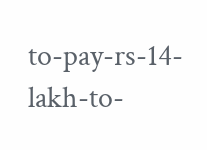to-pay-rs-14-lakh-to-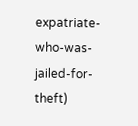expatriate-who-was-jailed-for-theft)